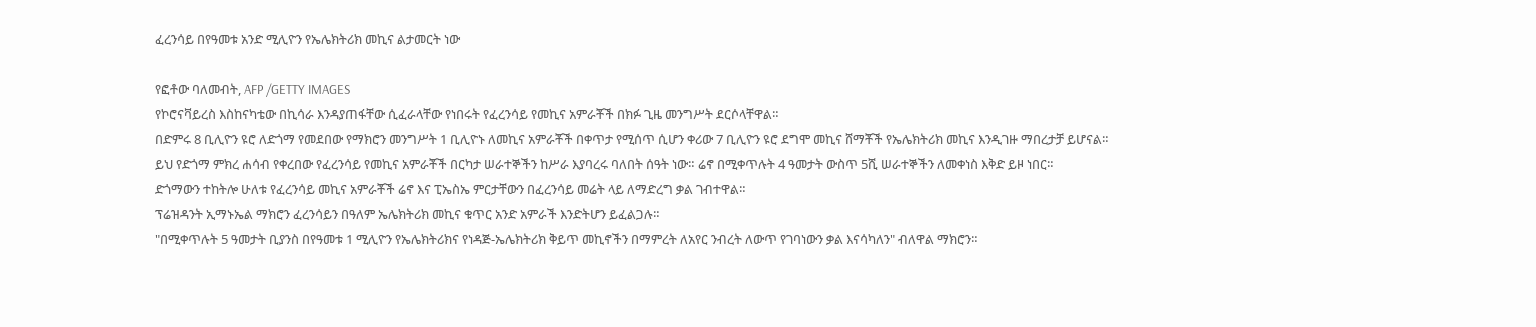ፈረንሳይ በየዓመቱ አንድ ሚሊዮን የኤሌክትሪክ መኪና ልታመርት ነው

የፎቶው ባለመብት, AFP /GETTY IMAGES
የኮሮናቫይረስ እስከናካቴው በኪሳራ እንዳያጠፋቸው ሲፈራላቸው የነበሩት የፈረንሳይ የመኪና አምራቾች በክፉ ጊዜ መንግሥት ደርሶላቸዋል።
በድምሩ 8 ቢሊዮን ዩሮ ለድጎማ የመደበው የማክሮን መንግሥት 1 ቢሊዮኑ ለመኪና አምራቾች በቀጥታ የሚሰጥ ሲሆን ቀሪው 7 ቢሊዮን ዩሮ ደግሞ መኪና ሸማቾች የኤሌክትሪክ መኪና እንዲገዙ ማበረታቻ ይሆናል።
ይህ የድጎማ ምክረ ሐሳብ የቀረበው የፈረንሳይ የመኪና አምራቾች በርካታ ሠራተኞችን ከሥራ እያባረሩ ባለበት ሰዓት ነው። ሬኖ በሚቀጥሉት 4 ዓመታት ውስጥ 5ሺ ሠራተኞችን ለመቀነስ እቅድ ይዞ ነበር።
ድጎማውን ተከትሎ ሁለቱ የፈረንሳይ መኪና አምራቾች ሬኖ እና ፒኤስኤ ምርታቸውን በፈረንሳይ መሬት ላይ ለማድረግ ቃል ገብተዋል።
ፕሬዝዳንት ኢማኑኤል ማክሮን ፈረንሳይን በዓለም ኤሌክትሪክ መኪና ቁጥር አንድ አምራች እንድትሆን ይፈልጋሉ።
"በሚቀጥሉት 5 ዓመታት ቢያንስ በየዓመቱ 1 ሚሊዮን የኤሌክትሪክና የነዳጅ-ኤሌክትሪክ ቅይጥ መኪኖችን በማምረት ለአየር ንብረት ለውጥ የገባነውን ቃል እናሳካለን" ብለዋል ማክሮን።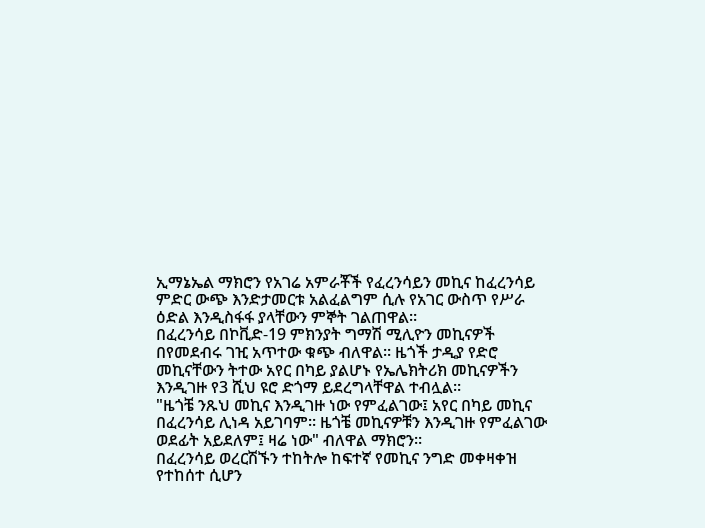ኢማኔኤል ማክሮን የአገሬ አምራቾች የፈረንሳይን መኪና ከፈረንሳይ ምድር ውጭ እንድታመርቱ አልፈልግም ሲሉ የአገር ውስጥ የሥራ ዕድል እንዲስፋፋ ያላቸውን ምኞት ገልጠዋል።
በፈረንሳይ በኮቪድ-19 ምክንያት ግማሽ ሚሊዮን መኪናዎች በየመደብሩ ገዢ አጥተው ቁጭ ብለዋል። ዜጎች ታዲያ የድሮ መኪናቸውን ትተው አየር በካይ ያልሆኑ የኤሌክትሪክ መኪናዎችን እንዲገዙ የ3 ሺህ ዩሮ ድጎማ ይደረግላቸዋል ተብሏል።
"ዜጎቼ ንጹህ መኪና እንዲገዙ ነው የምፈልገው፤ አየር በካይ መኪና በፈረንሳይ ሊነዳ አይገባም። ዜጎቼ መኪናዎቹን እንዲገዙ የምፈልገው ወደፊት አይደለም፤ ዛሬ ነው" ብለዋል ማክሮን።
በፈረንሳይ ወረርሽኙን ተከትሎ ከፍተኛ የመኪና ንግድ መቀዛቀዝ የተከሰተ ሲሆን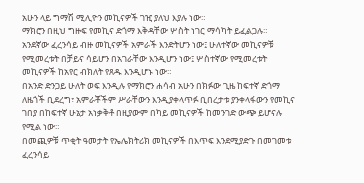አሁን ላይ ግማሽ ሚሊዮን መኪናዎች ገዢ ያለህ እያሉ ነው።
ማክሮን በዚህ ግዙፍ የመኪና ድጎማ እቅዳቸው ሦስት ነገር ማሳካት ይፈልጋሉ። አንደኛው ፈረንሳይ ብዙ መኪናዎች አምራች እንድትሆን ነው፤ ሁለተኛው መኪናዎቹ የሚመረቱት በቻይና ሳይሆን በአገራቸው እንዲሆን ነው፤ ሦስተኛው የሚመረቱት መኪናዎች ከአየር ብክለት የጸዱ እንዲሆኑ ነው።
በአንድ ድንጋይ ሁለት ወፍ እንዲሉ የማክሮን ሐሳብ አሁን በክፉው ጊዜ ከፍተኛ ድጎማ ለዜጎች ቢደረግ፣ አምራቾችም ሥራቸውን እንዲያቀላጥፉ ቢበረታቱ ያንቀላፋውን የመኪና ገበያ በከፍተኛ ሁኔታ አነቃቅቶ በዚያውም በካይ መኪናዎች ከመንገድ ውጭ ይሆናሉ የሚል ነው።
በመጪዎቹ ጥቂት ዓመታት የኤሌክትሪክ መኪናዎች በእጥፍ እንደሚያድጉ በመገመቱ ፈረንሳይ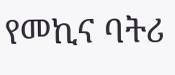የመኪና ባትሪ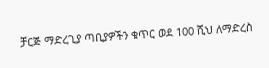ቻርጅ ማድረጊያ ጣቢያዎችን ቁጥር ወደ 100 ሺህ ለማድረስ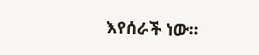እየሰራች ነው።